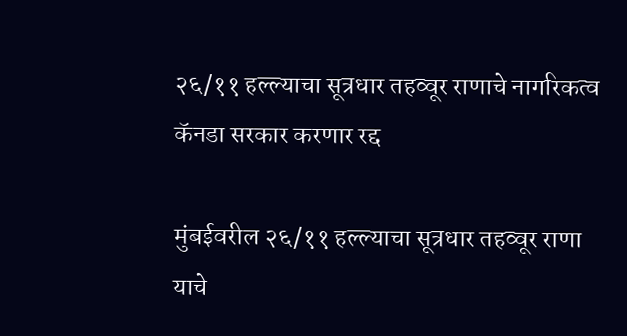२६/११ हल्ल्याचा सूत्रधार तहव्वूर राणाचे नागरिकत्व कॅनडा सरकार करणार रद्द

मुंबईवरील २६/११ हल्ल्याचा सूत्रधार तहव्वूर राणा याचे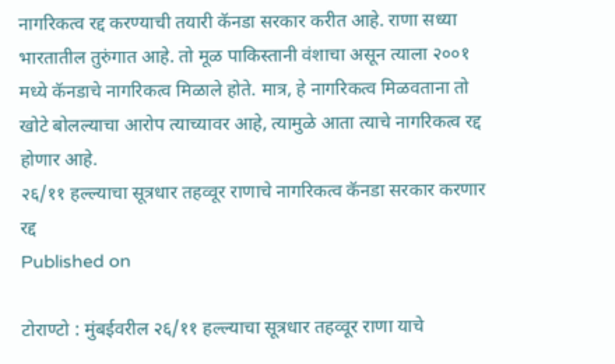नागरिकत्व रद्द करण्याची तयारी कॅनडा सरकार करीत आहे. राणा सध्या भारतातील तुरुंगात आहे. तो मूळ पाकिस्तानी वंशाचा असून त्याला २००१ मध्ये कॅनडाचे नागरिकत्व मिळाले होते. मात्र, हे नागरिकत्व मिळवताना तो खोटे बोलल्याचा आरोप त्याच्यावर आहे, त्यामुळे आता त्याचे नागरिकत्व रद्द होणार आहे.
२६/११ हल्ल्याचा सूत्रधार तहव्वूर राणाचे नागरिकत्व कॅनडा सरकार करणार रद्द
Published on

टोराण्टो : मुंबईवरील २६/११ हल्ल्याचा सूत्रधार तहव्वूर राणा याचे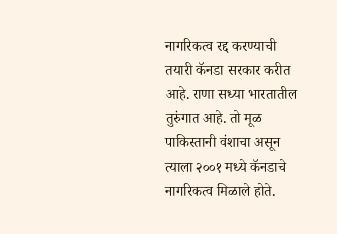नागरिकत्व रद्द करण्याची तयारी कॅनडा सरकार करीत आहे. राणा सध्या भारतातील तुरुंगात आहे. तो मूळ पाकिस्तानी वंशाचा असून त्याला २००१ मध्ये कॅनडाचे नागरिकत्व मिळाले होते.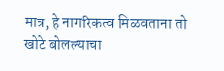मात्र, हे नागरिकत्व मिळवताना तो खोटे बोलल्याचा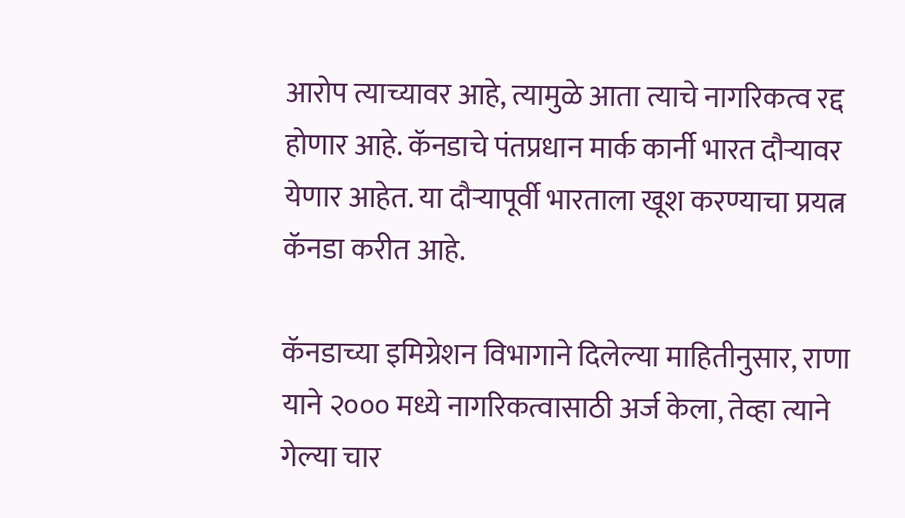आरोप त्याच्यावर आहे, त्यामुळे आता त्याचे नागरिकत्व रद्द होणार आहे. कॅनडाचे पंतप्रधान मार्क कार्नी भारत दौऱ्यावर येणार आहेत. या दौऱ्यापूर्वी भारताला खूश करण्याचा प्रयत्न कॅनडा करीत आहे.

कॅनडाच्या इमिग्रेशन विभागाने दिलेल्या माहितीनुसार, राणा याने २००० मध्ये नागरिकत्वासाठी अर्ज केला, तेव्हा त्याने गेल्या चार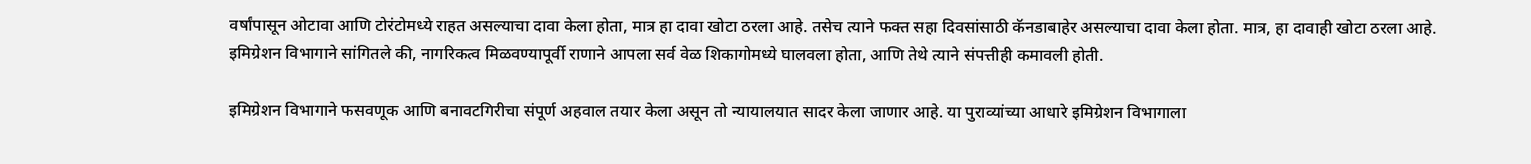वर्षांपासून ओटावा आणि टोरंटोमध्ये राहत असल्याचा दावा केला होता, मात्र हा दावा खोटा ठरला आहे. तसेच त्याने फक्त सहा दिवसांसाठी कॅनडाबाहेर असल्याचा दावा केला होता. मात्र, हा दावाही खोटा ठरला आहे. इमिग्रेशन विभागाने सांगितले की, नागरिकत्व मिळवण्यापूर्वी राणाने आपला सर्व वेळ शिकागोमध्ये घालवला होता, आणि तेथे त्याने संपत्तीही कमावली होती.

इमिग्रेशन विभागाने फसवणूक आणि बनावटगिरीचा संपूर्ण अहवाल तयार केला असून तो न्यायालयात सादर केला जाणार आहे. या पुराव्यांच्या आधारे इमिग्रेशन विभागाला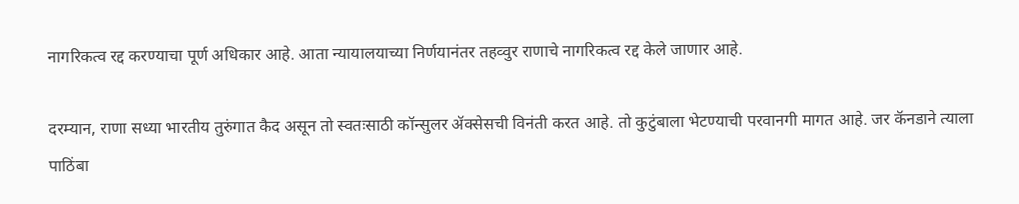नागरिकत्व रद्द करण्याचा पूर्ण अधिकार आहे. आता न्यायालयाच्या निर्णयानंतर तहव्वुर राणाचे नागरिकत्व रद्द केले जाणार आहे.

दरम्यान, राणा सध्या भारतीय तुरुंगात कैद असून तो स्वतःसाठी कॉन्सुलर ॲक्सेसची विनंती करत आहे. तो कुटुंबाला भेटण्याची परवानगी मागत आहे. जर कॅनडाने त्याला पाठिंबा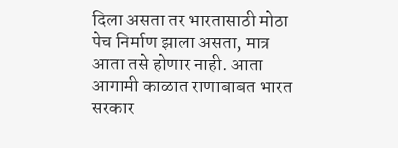दिला असता तर भारतासाठी मोठा पेच निर्माण झाला असता, मात्र आता तसे होणार नाही. आता आगामी काळात राणाबाबत भारत सरकार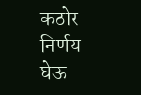कठोर निर्णय घेऊ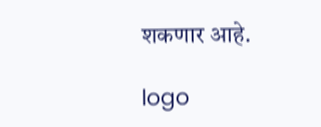शकणार आहे.

logo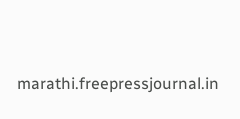marathi.freepressjournal.in